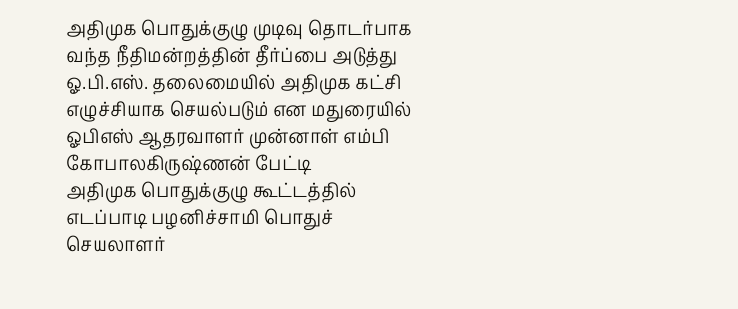அதிமுக பொதுக்குழு முடிவு தொடர்பாக வந்த நீதிமன்றத்தின் தீர்ப்பை அடுத்து ஓ.பி.எஸ். தலைமையில் அதிமுக கட்சி எழுச்சியாக செயல்படும் என மதுரையில் ஓபிஎஸ் ஆதரவாளர் முன்னாள் எம்பி கோபாலகிருஷ்ணன் பேட்டி
அதிமுக பொதுக்குழு கூட்டத்தில் எடப்பாடி பழனிச்சாமி பொதுச் செயலாளர்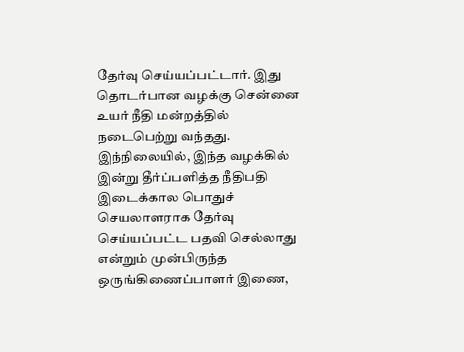தேர்வு செய்யப்பட்டார். இது தொடர்பான வழக்கு சென்னை உயர் நீதி மன்றத்தில் நடைபெற்று வந்தது. இந்நிலையில், இந்த வழக்கில் இன்று தீர்ப்பளித்த நீதிபதி இடைக்கால பொதுச் செயலாளராக தேர்வு செய்யப்பட்ட பதவி செல்லாது என்றும் முன்பிருந்த ஒருங்கிணைப்பாளர் இணை,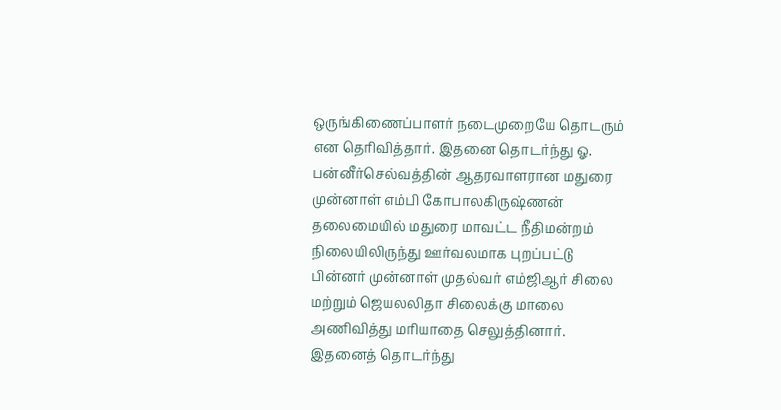ஒருங்கிணைப்பாளர் நடைமுறையே தொடரும் என தெரிவித்தார். இதனை தொடர்ந்து ஓ. பன்னீர்செல்வத்தின் ஆதரவாளரான மதுரை முன்னாள் எம்பி கோபாலகிருஷ்ணன் தலைமையில் மதுரை மாவட்ட நீதிமன்றம் நிலையிலிருந்து ஊர்வலமாக புறப்பட்டு பின்னர் முன்னாள் முதல்வர் எம்ஜிஆர் சிலை மற்றும் ஜெயலலிதா சிலைக்கு மாலை அணிவித்து மரியாதை செலுத்தினார்.
இதனைத் தொடர்ந்து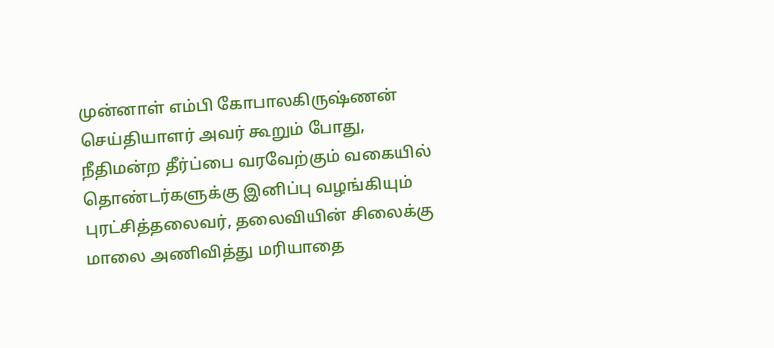முன்னாள் எம்பி கோபாலகிருஷ்ணன் செய்தியாளர் அவர் கூறும் போது, நீதிமன்ற தீர்ப்பை வரவேற்கும் வகையில் தொண்டர்களுக்கு இனிப்பு வழங்கியும் புரட்சித்தலைவர், தலைவியின் சிலைக்கு மாலை அணிவித்து மரியாதை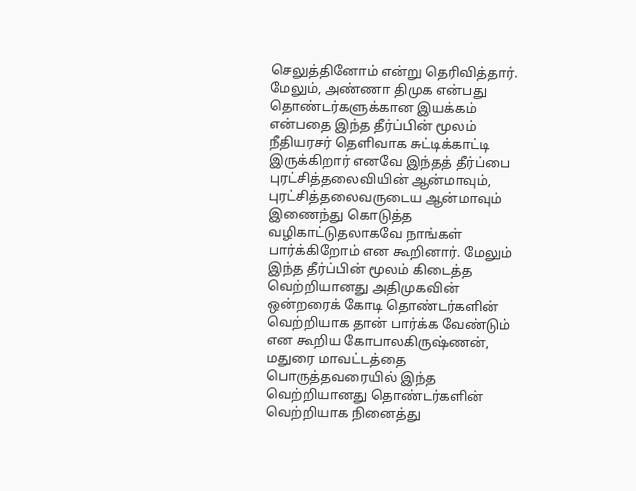செலுத்தினோம் என்று தெரிவித்தார். மேலும், அண்ணா திமுக என்பது தொண்டர்களுக்கான இயக்கம் என்பதை இந்த தீர்ப்பின் மூலம் நீதியரசர் தெளிவாக சுட்டிக்காட்டி இருக்கிறார் எனவே இந்தத் தீர்ப்பை புரட்சித்தலைவியின் ஆன்மாவும், புரட்சித்தலைவருடைய ஆன்மாவும் இணைந்து கொடுத்த வழிகாட்டுதலாகவே நாங்கள் பார்க்கிறோம் என கூறினார். மேலும் இந்த தீர்ப்பின் மூலம் கிடைத்த வெற்றியானது அதிமுகவின் ஒன்றரைக் கோடி தொண்டர்களின் வெற்றியாக தான் பார்க்க வேண்டும் என கூறிய கோபாலகிருஷ்ணன், மதுரை மாவட்டத்தை பொருத்தவரையில் இந்த வெற்றியானது தொண்டர்களின் வெற்றியாக நினைத்து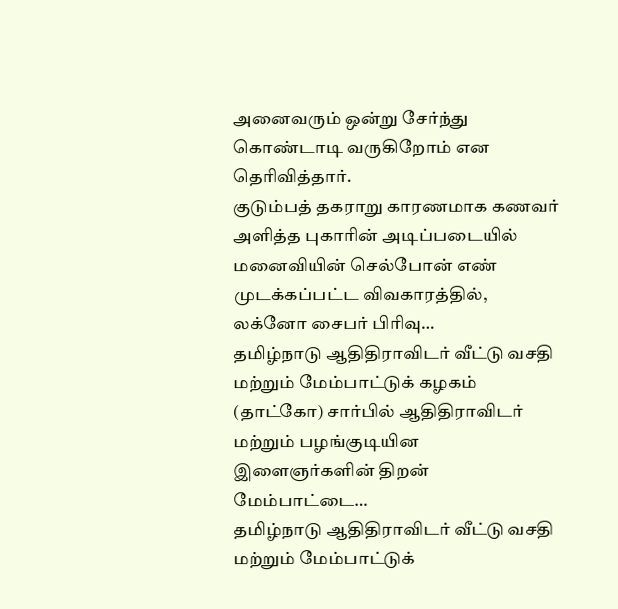அனைவரும் ஒன்று சேர்ந்து கொண்டாடி வருகிறோம் என தெரிவித்தார்.
குடும்பத் தகராறு காரணமாக கணவர் அளித்த புகாரின் அடிப்படையில் மனைவியின் செல்போன் எண் முடக்கப்பட்ட விவகாரத்தில், லக்னோ சைபர் பிரிவு…
தமிழ்நாடு ஆதிதிராவிடர் வீட்டு வசதி மற்றும் மேம்பாட்டுக் கழகம் (தாட்கோ) சார்பில் ஆதிதிராவிடர் மற்றும் பழங்குடியின இளைஞர்களின் திறன் மேம்பாட்டை…
தமிழ்நாடு ஆதிதிராவிடர் வீட்டு வசதி மற்றும் மேம்பாட்டுக்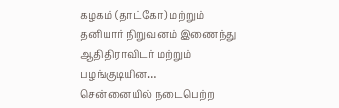கழகம் (தாட்கோ) மற்றும் தனியார் நிறுவனம் இணைந்து ஆதிதிராவிடர் மற்றும் பழங்குடியின…
சென்னையில் நடைபெற்ற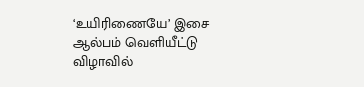‘உயிரிணையே’ இசை ஆல்பம் வெளியீட்டு விழாவில்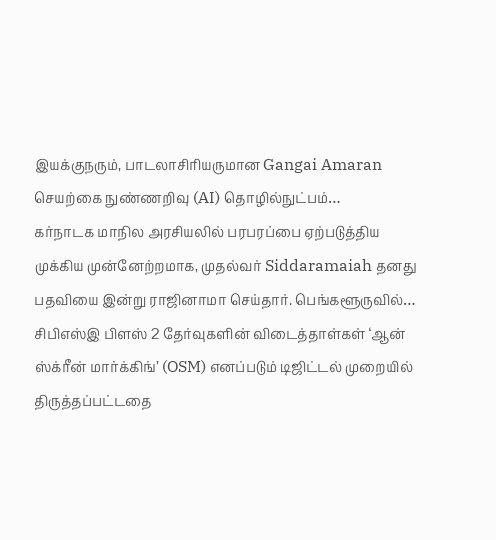இயக்குநரும், பாடலாசிரியருமான Gangai Amaran செயற்கை நுண்ணறிவு (AI) தொழில்நுட்பம்…
கர்நாடக மாநில அரசியலில் பரபரப்பை ஏற்படுத்திய முக்கிய முன்னேற்றமாக, முதல்வர் Siddaramaiah தனது பதவியை இன்று ராஜினாமா செய்தார். பெங்களூருவில்…
சிபிஎஸ்இ பிளஸ் 2 தேர்வுகளின் விடைத்தாள்கள் ‘ஆன் ஸ்க்ரீன் மார்க்கிங்’ (OSM) எனப்படும் டிஜிட்டல் முறையில் திருத்தப்பட்டதை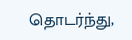தொடர்ந்து,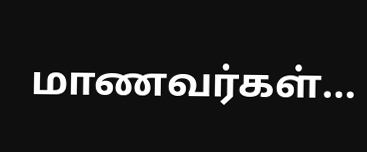மாணவர்கள்…